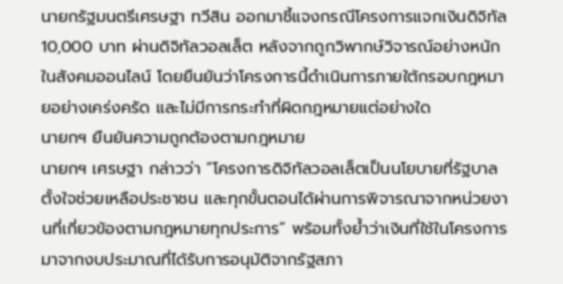นายกรัฐมนตรีเศรษฐา ทวีสิน ออกมาชี้แจงกรณีโครงการแจกเงินดิจิทัล 10,000 บาท ผ่านดิจิทัลวอลเล็ต หลังจากถูกวิพากษ์วิจารณ์อย่างหนักในสังคมออนไลน์ โดยยืนยันว่าโครงการนี้ดำเนินการภายใต้กรอบกฎหมายอย่างเคร่งครัด และไม่มีการกระทำที่ผิดกฎหมายแต่อย่างใด
นายกฯ ยืนยันความถูกต้องตามกฎหมาย
นายกฯ เศรษฐา กล่าวว่า “โครงการดิจิทัลวอลเล็ตเป็นนโยบายที่รัฐบาลตั้งใจช่วยเหลือประชาชน และทุกขั้นตอนได้ผ่านการพิจารณาจากหน่วยงานที่เกี่ยวข้องตามกฎหมายทุกประการ” พร้อมทั้งย้ำว่าเงินที่ใช้ในโครงการมาจากงบประมาณที่ได้รับการอนุมัติจากรัฐสภา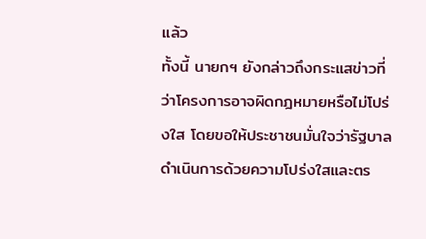แล้ว
ทั้งนี้ นายกฯ ยังกล่าวถึงกระแสข่าวที่ว่าโครงการอาจผิดกฎหมายหรือไม่โปร่งใส โดยขอให้ประชาชนมั่นใจว่ารัฐบาลดำเนินการด้วยความโปร่งใสและตร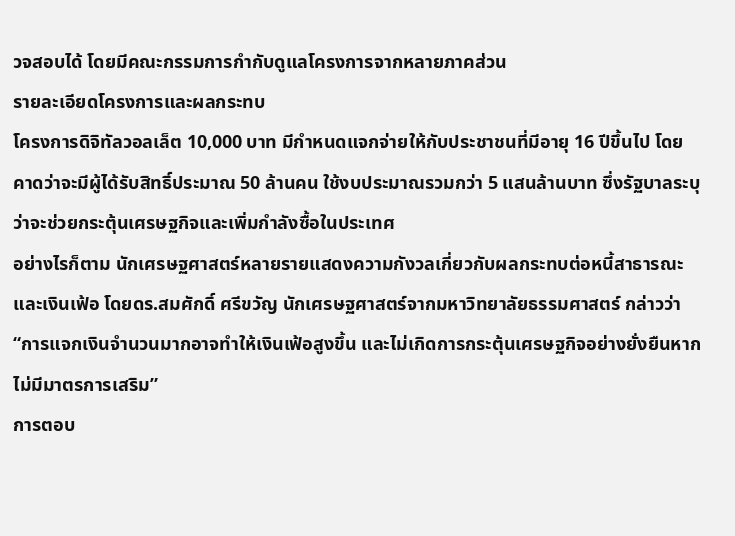วจสอบได้ โดยมีคณะกรรมการกำกับดูแลโครงการจากหลายภาคส่วน
รายละเอียดโครงการและผลกระทบ
โครงการดิจิทัลวอลเล็ต 10,000 บาท มีกำหนดแจกจ่ายให้กับประชาชนที่มีอายุ 16 ปีขึ้นไป โดยคาดว่าจะมีผู้ได้รับสิทธิ์ประมาณ 50 ล้านคน ใช้งบประมาณรวมกว่า 5 แสนล้านบาท ซึ่งรัฐบาลระบุว่าจะช่วยกระตุ้นเศรษฐกิจและเพิ่มกำลังซื้อในประเทศ
อย่างไรก็ตาม นักเศรษฐศาสตร์หลายรายแสดงความกังวลเกี่ยวกับผลกระทบต่อหนี้สาธารณะและเงินเฟ้อ โดยดร.สมศักดิ์ ศรีขวัญ นักเศรษฐศาสตร์จากมหาวิทยาลัยธรรมศาสตร์ กล่าวว่า “การแจกเงินจำนวนมากอาจทำให้เงินเฟ้อสูงขึ้น และไม่เกิดการกระตุ้นเศรษฐกิจอย่างยั่งยืนหากไม่มีมาตรการเสริม”
การตอบ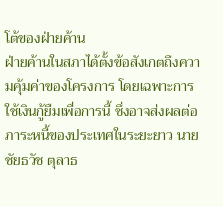โต้ของฝ่ายค้าน
ฝ่ายค้านในสภาได้ตั้งข้อสังเกตถึงความคุ้มค่าของโครงการ โดยเฉพาะการใช้เงินกู้ยืมเพื่อการนี้ ซึ่งอาจส่งผลต่อภาระหนี้ของประเทศในระยะยาว นายชัยธวัช ตุลาธ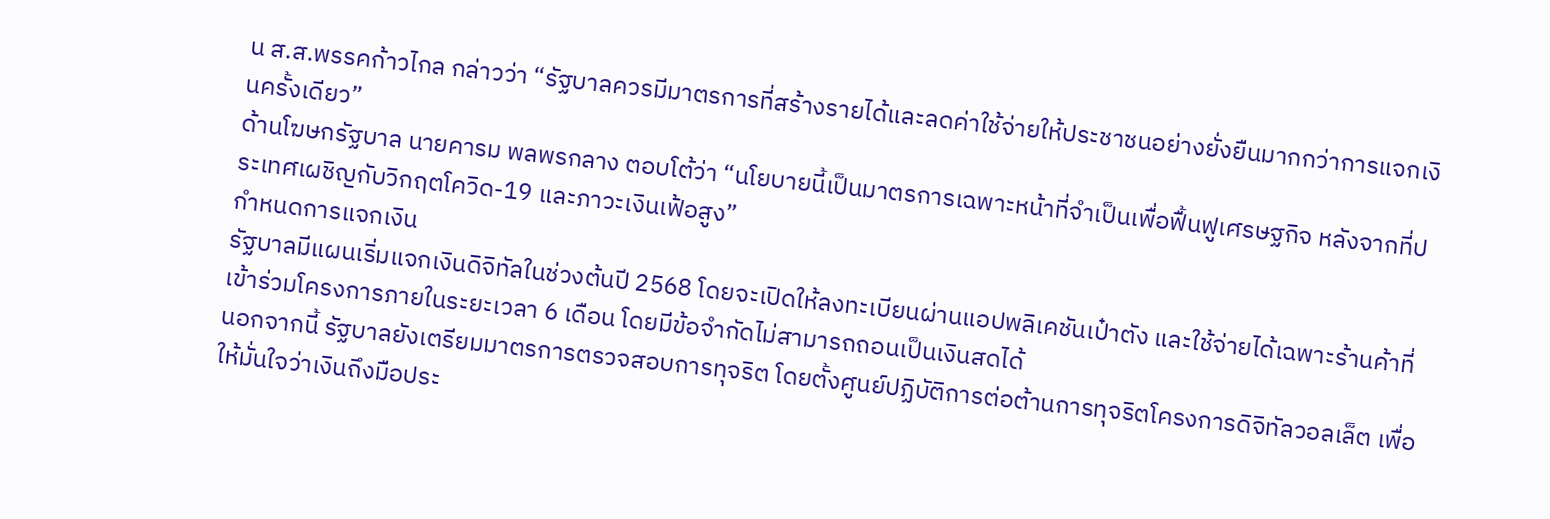น ส.ส.พรรคก้าวไกล กล่าวว่า “รัฐบาลควรมีมาตรการที่สร้างรายได้และลดค่าใช้จ่ายให้ประชาชนอย่างยั่งยืนมากกว่าการแจกเงินครั้งเดียว”
ด้านโฆษกรัฐบาล นายคารม พลพรกลาง ตอบโต้ว่า “นโยบายนี้เป็นมาตรการเฉพาะหน้าที่จำเป็นเพื่อฟื้นฟูเศรษฐกิจ หลังจากที่ประเทศเผชิญกับวิกฤตโควิด-19 และภาวะเงินเฟ้อสูง”
กำหนดการแจกเงิน
รัฐบาลมีแผนเริ่มแจกเงินดิจิทัลในช่วงต้นปี 2568 โดยจะเปิดให้ลงทะเบียนผ่านแอปพลิเคชันเป๋าตัง และใช้จ่ายได้เฉพาะร้านค้าที่เข้าร่วมโครงการภายในระยะเวลา 6 เดือน โดยมีข้อจำกัดไม่สามารถถอนเป็นเงินสดได้
นอกจากนี้ รัฐบาลยังเตรียมมาตรการตรวจสอบการทุจริต โดยตั้งศูนย์ปฏิบัติการต่อต้านการทุจริตโครงการดิจิทัลวอลเล็ต เพื่อให้มั่นใจว่าเงินถึงมือประ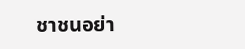ชาชนอย่า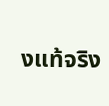งแท้จริง